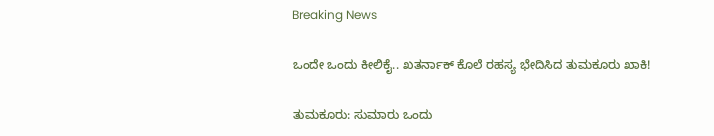Breaking News

ಒಂದೇ ಒಂದು ಕೀಲಿಕೈ.. ಖತರ್ನಾಕ್ ಕೊಲೆ ರಹಸ್ಯ ಭೇದಿಸಿದ ತುಮಕೂರು ಖಾಕಿ!

ತುಮಕೂರು: ಸುಮಾರು ಒಂದು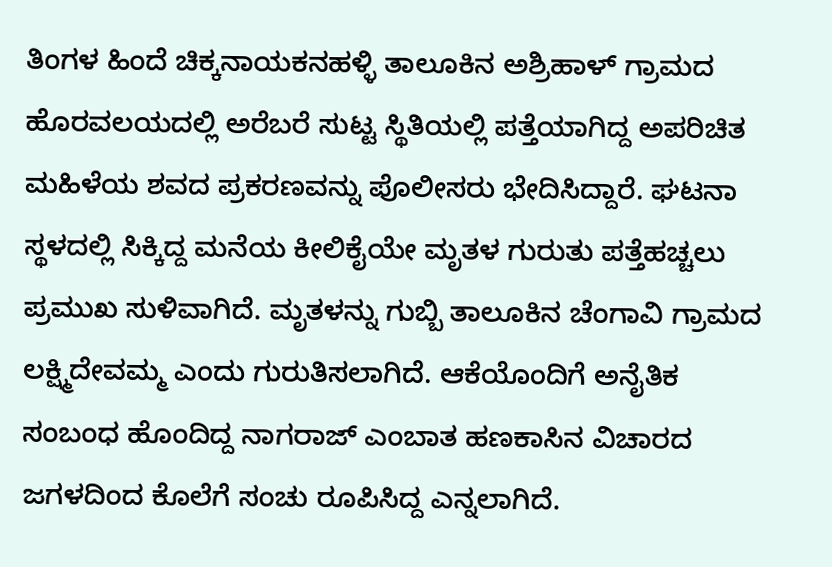ತಿಂಗಳ ಹಿಂದೆ ಚಿಕ್ಕನಾಯಕನಹಳ್ಳಿ ತಾಲೂಕಿನ ಅಶ್ರಿಹಾಳ್ ಗ್ರಾಮದ ಹೊರವಲಯದಲ್ಲಿ ಅರೆಬರೆ ಸುಟ್ಟ ಸ್ಥಿತಿಯಲ್ಲಿ ಪತ್ತೆಯಾಗಿದ್ದ ಅಪರಿಚಿತ ಮಹಿಳೆಯ ಶವದ ಪ್ರಕರಣವನ್ನು ಪೊಲೀಸರು ಭೇದಿಸಿದ್ದಾರೆ. ಘಟನಾ ಸ್ಥಳದಲ್ಲಿ ಸಿಕ್ಕಿದ್ದ ಮನೆಯ ಕೀಲಿಕೈಯೇ ಮೃತಳ ಗುರುತು ಪತ್ತೆಹಚ್ಚಲು ಪ್ರಮುಖ ಸುಳಿವಾಗಿದೆ. ಮೃತಳನ್ನು ಗುಬ್ಬಿ ತಾಲೂಕಿನ ಚೆಂಗಾವಿ ಗ್ರಾಮದ ಲಕ್ಷ್ಮಿದೇವಮ್ಮ ಎಂದು ಗುರುತಿಸಲಾಗಿದೆ. ಆಕೆಯೊಂದಿಗೆ ಅನೈತಿಕ ಸಂಬಂಧ ಹೊಂದಿದ್ದ ನಾಗರಾಜ್ ಎಂಬಾತ ಹಣಕಾಸಿನ ವಿಚಾರದ ಜಗಳದಿಂದ ಕೊಲೆಗೆ ಸಂಚು ರೂಪಿಸಿದ್ದ ಎನ್ನಲಾಗಿದೆ.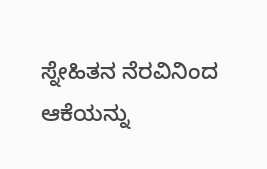ಸ್ನೇಹಿತನ ನೆರವಿನಿಂದ ಆಕೆಯನ್ನು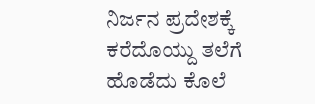ನಿರ್ಜನ ಪ್ರದೇಶಕ್ಕೆ ಕರೆದೊಯ್ದು ತಲೆಗೆ ಹೊಡೆದು ಕೊಲೆ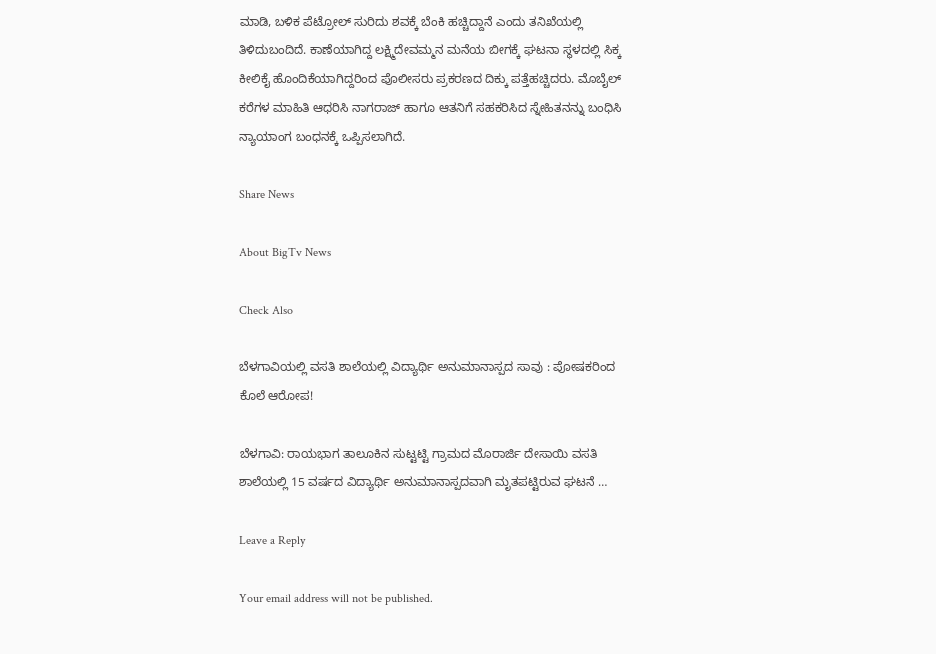ಮಾಡಿ, ಬಳಿಕ ಪೆಟ್ರೋಲ್ ಸುರಿದು ಶವಕ್ಕೆ ಬೆಂಕಿ ಹಚ್ಚಿದ್ದಾನೆ ಎಂದು ತನಿಖೆಯಲ್ಲಿ ತಿಳಿದುಬಂದಿದೆ. ಕಾಣೆಯಾಗಿದ್ದ ಲಕ್ಷ್ಮಿದೇವಮ್ಮನ ಮನೆಯ ಬೀಗಕ್ಕೆ ಘಟನಾ ಸ್ಥಳದಲ್ಲಿ ಸಿಕ್ಕ ಕೀಲಿಕೈ ಹೊಂದಿಕೆಯಾಗಿದ್ದರಿಂದ ಪೊಲೀಸರು ಪ್ರಕರಣದ ದಿಕ್ಕು ಪತ್ತೆಹಚ್ಚಿದರು. ಮೊಬೈಲ್ ಕರೆಗಳ ಮಾಹಿತಿ ಆಧರಿಸಿ ನಾಗರಾಜ್ ಹಾಗೂ ಆತನಿಗೆ ಸಹಕರಿಸಿದ ಸ್ನೇಹಿತನನ್ನು ಬಂಧಿಸಿ ನ್ಯಾಯಾಂಗ ಬಂಧನಕ್ಕೆ ಒಪ್ಪಿಸಲಾಗಿದೆ.

Share News

About BigTv News

Check Also

ಬೆಳಗಾವಿಯಲ್ಲಿ ವಸತಿ ಶಾಲೆಯಲ್ಲಿ ವಿದ್ಯಾರ್ಥಿ ಅನುಮಾನಾಸ್ಪದ ಸಾವು : ಪೋಷಕರಿಂದ ಕೊಲೆ ಆರೋಪ!

ಬೆಳಗಾವಿ: ರಾಯಭಾಗ ತಾಲೂಕಿನ ಸುಟ್ಟಟ್ಟಿ ಗ್ರಾಮದ ಮೊರಾರ್ಜಿ ದೇಸಾಯಿ ವಸತಿ ಶಾಲೆಯಲ್ಲಿ 15 ವರ್ಷದ ವಿದ್ಯಾರ್ಥಿ ಅನುಮಾನಾಸ್ಪದವಾಗಿ ಮೃತಪಟ್ಟಿರುವ ಘಟನೆ …

Leave a Reply

Your email address will not be published.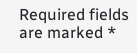Required fields are marked *